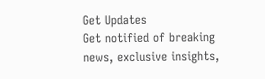Get Updates
Get notified of breaking news, exclusive insights,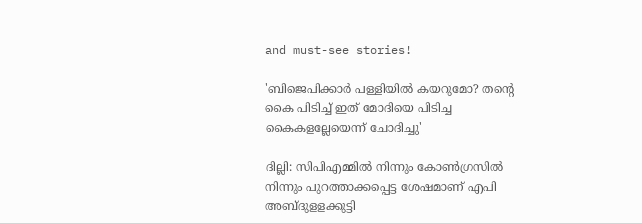and must-see stories!

'ബിജെപിക്കാര്‍ പള്ളിയില്‍ കയറുമോ? തന്‍റെ കൈ പിടിച്ച് ഇത് മോദിയെ പിടിച്ച കൈകളല്ലേയെന്ന് ചോദിച്ചു'

ദില്ലി: സിപിഎമ്മില്‍ നിന്നും കോണ്‍ഗ്രസില്‍ നിന്നും പുറത്താക്കപ്പെട്ട ശേഷമാണ് എപി അബ്ദുളളക്കുട്ടി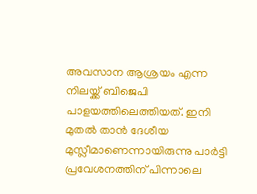അവസാന ആശ്രയം എന്ന നിലയ്ക്ക് ബിജെപി പാളയത്തിലെത്തിയത്. ഇനി മുതല്‍ താന്‍ ദേശീയ മുസ്ലീമാണെന്നായിരുന്നു പാര്‍ട്ടി പ്രവേശനത്തിന് പിന്നാലെ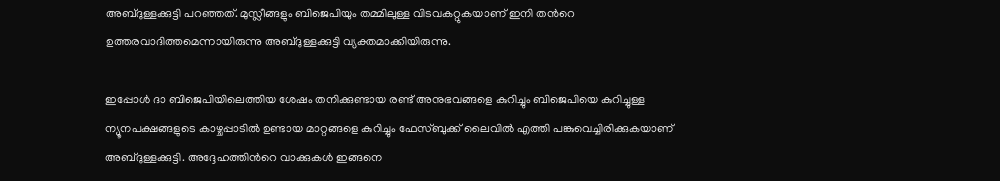അബ്ദുള്ളക്കുട്ടി പറഞ്ഞത്. മുസ്ലീങ്ങളും ബിജെപിയും തമ്മിലുള്ള വിടവകറ്റുകയാണ് ഇനി തന്‍റെ ഉത്തരവാദിത്തമെന്നായിരുന്നു അബ്ദുള്ളക്കുട്ടി വ്യക്തമാക്കിയിരുന്നു.

ഇപ്പോള്‍ ദാ ബിജെപിയിലെത്തിയ ശേഷം തനിക്കുണ്ടായ രണ്ട് അനുഭവങ്ങളെ കുറിച്ചും ബിജെപിയെ കുറിച്ചുള്ള ന്യൂനപക്ഷങ്ങളുടെ കാഴ്ചപ്പാടില്‍ ഉണ്ടായ മാറ്റങ്ങളെ കുറിച്ചും ഫേസ്ബുക്ക് ലൈവില്‍ എത്തി പങ്കുവെച്ചിരിക്കുകയാണ് അബ്ദുള്ളക്കുട്ടി. അദ്ദേഹത്തിന്‍റെ വാക്കുകള്‍ ഇങ്ങനെ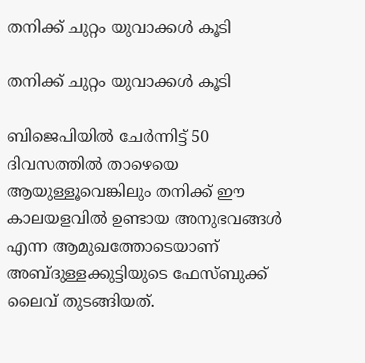തനിക്ക് ചുറ്റം യുവാക്കള്‍ കൂടി

തനിക്ക് ചുറ്റം യുവാക്കള്‍ കൂടി

ബിജെപിയില്‍ ചേര്‍ന്നിട്ട് 50 ദിവസത്തില്‍ താഴെയെ ആയുള്ളൂവെങ്കിലും തനിക്ക് ഈ കാലയളവില്‍ ഉണ്ടായ അനുഭവങ്ങള്‍ എന്ന ആമുഖത്തോടെയാണ് അബ്ദുള്ളക്കുട്ടിയുടെ ഫേസ്ബുക്ക് ലൈവ് തുടങ്ങിയത്.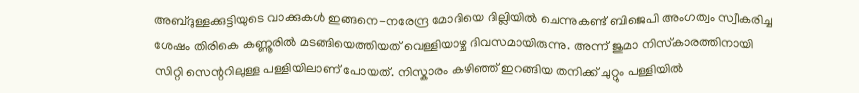അബ്ദുള്ളക്കുട്ടിയുടെ വാക്കുകള്‍ ഇങ്ങനെ-നരേന്ദ്ര മോദിയെ ദില്ലിയില്‍ ചെന്നുകണ്ട് ബിജെപി അംഗത്വം സ്വീകരിച്ച ശേഷം തിരികെ കണ്ണൂരിൽ മടങ്ങിയെത്തിയത് വെള്ളിയാഴ്ച ദിവസമായിരുന്നു. അന്ന് ജുമാ നിസ്‌കാരത്തിനായി സിറ്റി സെന്ററിലുള്ള പള്ളിയിലാണ് പോയത്. നിസ്കാരം കഴിഞ്ഞ് ഇറങ്ങിയ തനിക്ക് ചുറ്റും പള്ളിയില്‍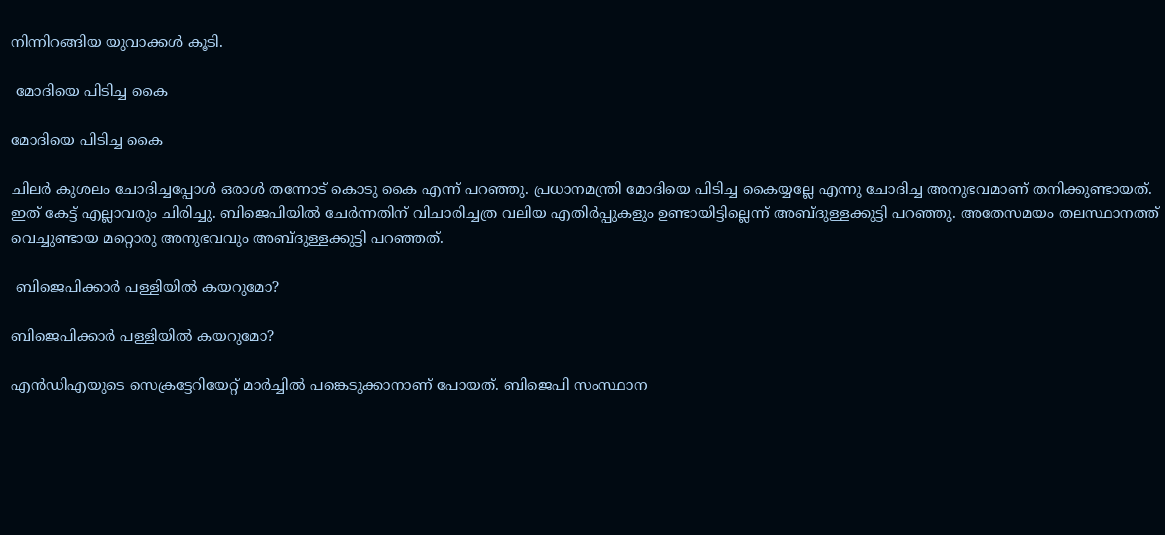നിന്നിറങ്ങിയ യുവാക്കള്‍ കൂടി.

 മോദിയെ പിടിച്ച കൈ

മോദിയെ പിടിച്ച കൈ

ചിലര്‍ കുശലം ചോദിച്ചപ്പോള്‍ ഒരാള്‍ തന്നോട് കൊടു കൈ എന്ന് പറഞ്ഞു. പ്രധാനമന്ത്രി മോദിയെ പിടിച്ച കൈയ്യല്ലേ എന്നു ചോദിച്ച അനുഭവമാണ് തനിക്കുണ്ടായത്. ഇത് കേട്ട് എല്ലാവരും ചിരിച്ചു. ബിജെപിയിൽ ചേർന്നതിന് വിചാരിച്ചത്ര വലിയ എതിർപ്പുകളും ഉണ്ടായിട്ടില്ലെന്ന് അബ്ദുള്ളക്കുട്ടി പറഞ്ഞു. അതേസമയം തലസ്ഥാനത്ത് വെച്ചുണ്ടായ മറ്റൊരു അനുഭവവും അബ്ദുള്ളക്കുട്ടി പറഞ്ഞത്.

 ബിജെപിക്കാര്‍ പള്ളിയില്‍ കയറുമോ?

ബിജെപിക്കാര്‍ പള്ളിയില്‍ കയറുമോ?

എന്‍ഡിഎയുടെ സെക്രട്ടേറിയേറ്റ് മാര്‍ച്ചില്‍ പങ്കെടുക്കാനാണ് പോയത്. ബിജെപി സംസ്ഥാന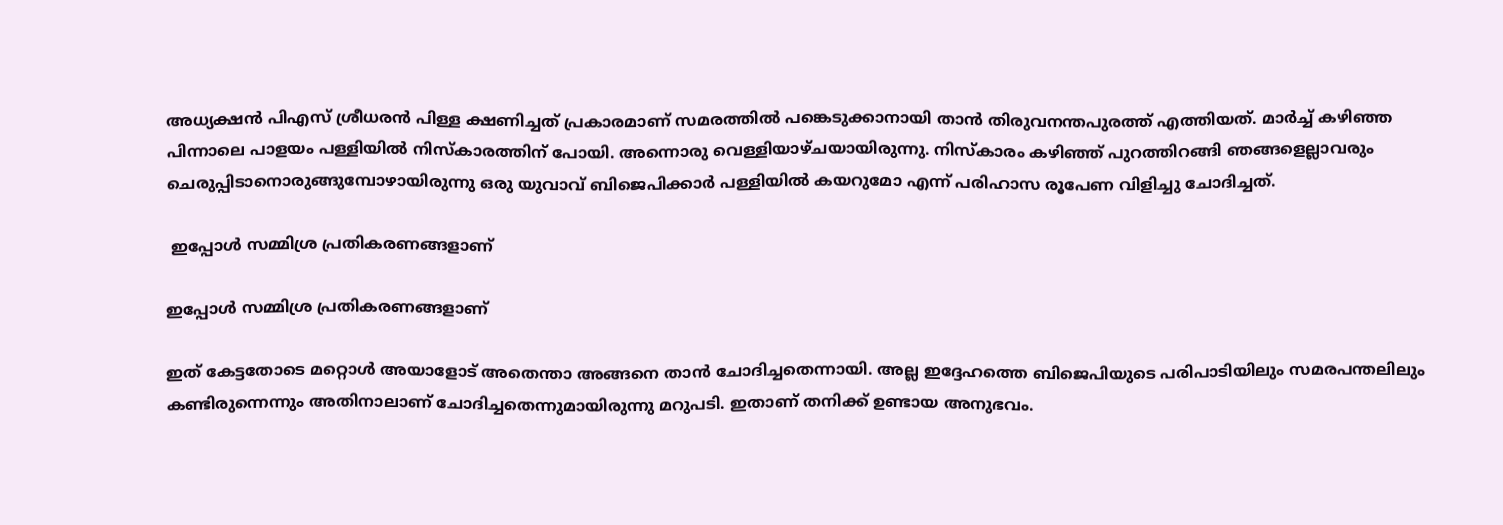അധ്യക്ഷന്‍ പിഎസ് ശ്രീധരന്‍ പിള്ള ക്ഷണിച്ചത് പ്രകാരമാണ് സമരത്തിൽ പങ്കെടുക്കാനായി താന്‍ തിരുവനന്തപുരത്ത് എത്തിയത്. മാര്‍ച്ച് കഴിഞ്ഞ പിന്നാലെ പാളയം പള്ളിയിൽ നിസ്‌കാരത്തിന് പോയി. അന്നൊരു വെള്ളിയാഴ്ചയായിരുന്നു. നിസ്‌കാരം കഴിഞ്ഞ് പുറത്തിറങ്ങി ഞങ്ങളെല്ലാവരും ചെരുപ്പിടാനൊരുങ്ങുമ്പോഴായിരുന്നു ഒരു യുവാവ് ബിജെപിക്കാർ പള്ളിയിൽ കയറുമോ എന്ന് പരിഹാസ രൂപേണ വിളിച്ചു ചോദിച്ചത്.

 ഇപ്പോള്‍ സമ്മിശ്ര പ്രതികരണങ്ങളാണ്

ഇപ്പോള്‍ സമ്മിശ്ര പ്രതികരണങ്ങളാണ്

ഇത് കേട്ടതോടെ മറ്റൊള്‍ അയാളോട് അതെന്താ അങ്ങനെ താന്‍ ചോദിച്ചതെന്നായി. അല്ല ഇദ്ദേഹത്തെ ബിജെപിയുടെ പരിപാടിയിലും സമരപന്തലിലും കണ്ടിരുന്നെന്നും അതിനാലാണ് ചോദിച്ചതെന്നുമായിരുന്നു മറുപടി. ഇതാണ് തനിക്ക് ഉണ്ടായ അനുഭവം.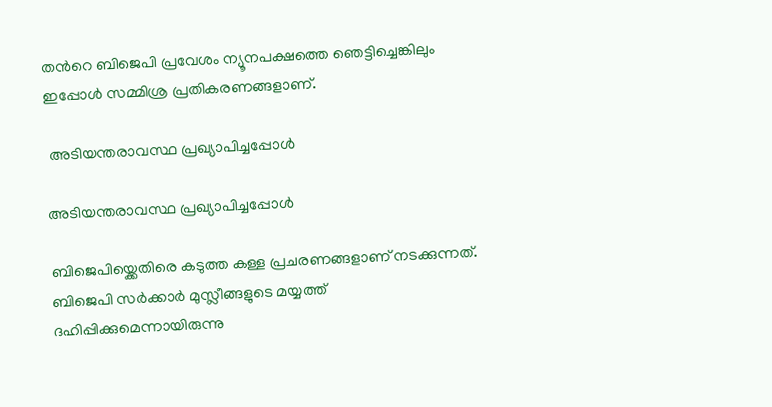തന്‍റെ ബിജെപി പ്രവേശം ന്യൂനപക്ഷത്തെ ഞെട്ടിച്ചെങ്കിലും ഇപ്പോള്‍ സമ്മിശ്ര പ്രതികരണങ്ങളാണ്.

 അടിയന്തരാവസ്ഥ പ്രഖ്യാപിച്ചപ്പോള്‍

അടിയന്തരാവസ്ഥ പ്രഖ്യാപിച്ചപ്പോള്‍

ബിജെപിയ്ക്കെതിരെ കടുത്ത കള്ള പ്രചരണങ്ങളാണ് നടക്കുന്നത്. ബിജെപി സര്‍ക്കാര്‍ മുസ്ലീങ്ങളുടെ മയ്യത്ത് ദഹിപ്പിക്കുമെന്നായിരുന്നു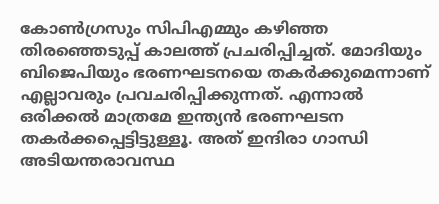കോണ്‍ഗ്രസും സിപിഎമ്മും കഴിഞ്ഞ തിരഞ്ഞെടുപ്പ് കാലത്ത് പ്രചരിപ്പിച്ചത്. മോദിയും ബിജെപിയും ഭരണഘടനയെ തകര്‍ക്കുമെന്നാണ് എല്ലാവരും പ്രവചരിപ്പിക്കുന്നത്. എന്നാല്‍ ഒരിക്കല്‍ മാത്രമേ ഇന്ത്യന്‍ ഭരണഘടന തകര്‍ക്കപ്പെട്ടിട്ടുള്ളൂ. അത് ഇന്ദിരാ ഗാന്ധി അടിയന്തരാവസ്ഥ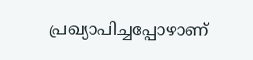പ്രഖ്യാപിച്ചപ്പോഴാണ്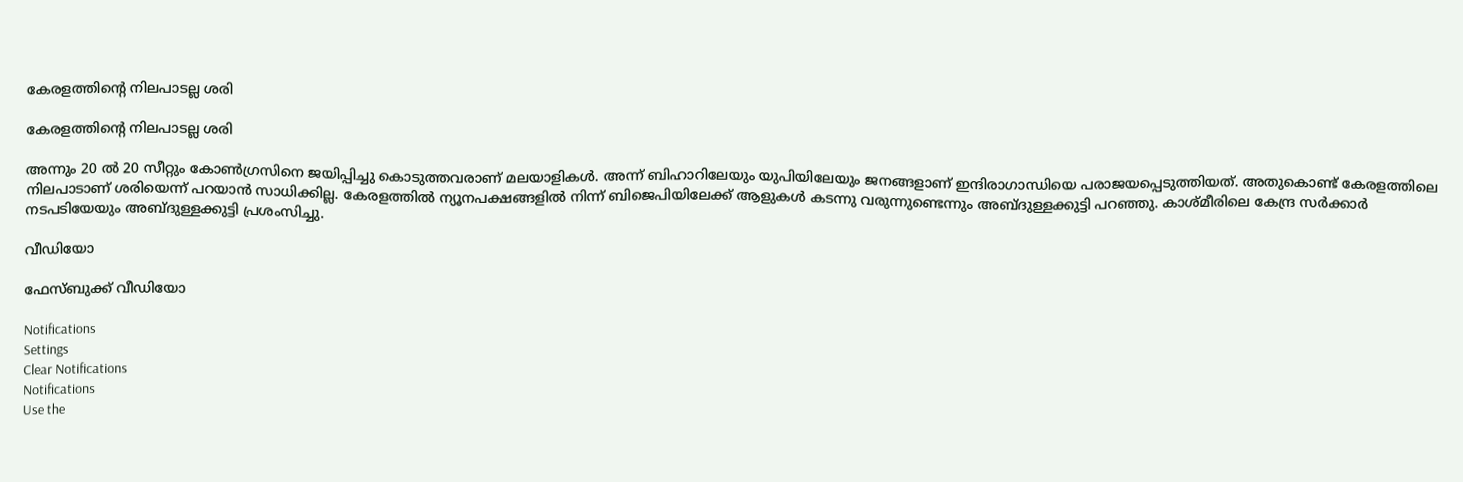കേരളത്തിന്‍റെ നിലപാടല്ല ശരി

കേരളത്തിന്‍റെ നിലപാടല്ല ശരി

അന്നും 20 ല്‍ 20 സീറ്റും കോണ്‍ഗ്രസിനെ ജയിപ്പിച്ചു കൊടുത്തവരാണ് മലയാളികള്‍. അന്ന് ബിഹാറിലേയും യുപിയിലേയും ജനങ്ങളാണ് ഇന്ദിരാഗാന്ധിയെ പരാജയപ്പെടുത്തിയത്. അതുകൊണ്ട് കേരളത്തിലെ നിലപാടാണ് ശരിയെന്ന് പറയാന്‍ സാധിക്കില്ല. കേരളത്തില്‍ ന്യൂനപക്ഷങ്ങളില്‍ നിന്ന് ബിജെപിയിലേക്ക് ആളുകള്‍ കടന്നു വരുന്നുണ്ടെന്നും അബ്ദുള്ളക്കുട്ടി പറഞ്ഞു. കാശ്മീരിലെ കേന്ദ്ര സര്‍ക്കാര്‍ നടപടിയേയും അബ്ദുള്ളക്കുട്ടി പ്രശംസിച്ചു.

വീഡിയോ

ഫേസ്ബുക്ക് വീഡിയോ

Notifications
Settings
Clear Notifications
Notifications
Use the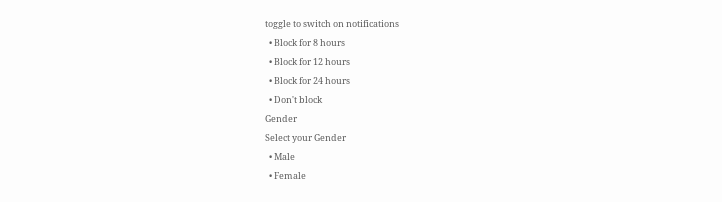toggle to switch on notifications
  • Block for 8 hours
  • Block for 12 hours
  • Block for 24 hours
  • Don't block
Gender
Select your Gender
  • Male
  • Female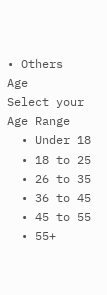• Others
Age
Select your Age Range
  • Under 18
  • 18 to 25
  • 26 to 35
  • 36 to 45
  • 45 to 55
  • 55+